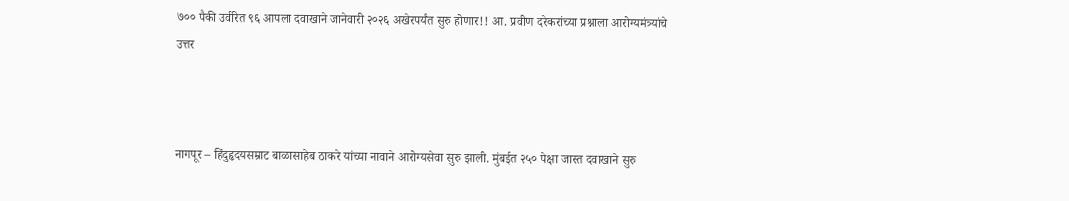७०० पैकी उर्वरित ९६ आपला दवाखाने जानेवारी २०२६ अखेरपर्यंत सुरु होणार!! आ. प्रवीण दरेकरांच्या प्रश्नाला आरोग्यमंत्र्यांचे उत्तर



नागपूर – हिंदुहृदयसम्राट बाळासाहेब ठाकरे यांच्या नावाने आरोग्यसेवा सुरु झाली. मुंबईत २५० पेक्षा जास्त दवाखाने सुरु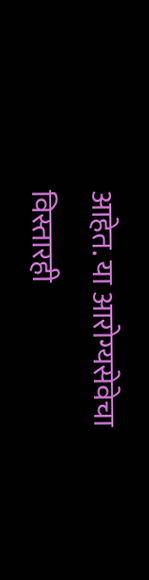आहेत. या आरोग्यसेवेचा विस्तारही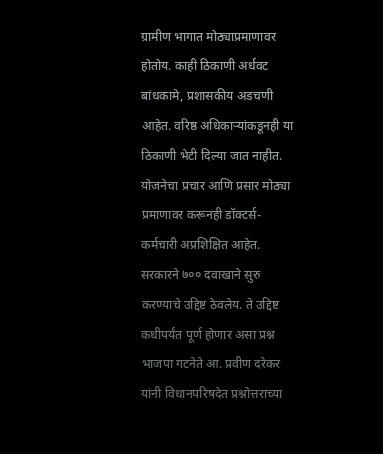ग्रामीण भागात मोठ्याप्रमाणावर होतोय. काही ठिकाणी अर्धवट बांधकामे, प्रशासकीय अडचणी आहेत. वरिष्ठ अधिकाऱ्यांकडूनही या ठिकाणी भेटी दिल्या जात नाहीत. योजनेचा प्रचार आणि प्रसार मोठ्या प्रमाणावर करूनही डॉक्टर्स-कर्मचारी अप्रशिक्षित आहेत. सरकारने ७०० दवाखाने सुरु करण्याचे उद्दिष्ट ठेवलेय. ते उद्दिष्ट कधीपर्यंत पूर्ण होणार असा प्रश्न भाजपा गटनेते आ. प्रवीण दरेकर यांनी विधानपरिषदेत प्रश्नोत्तराच्या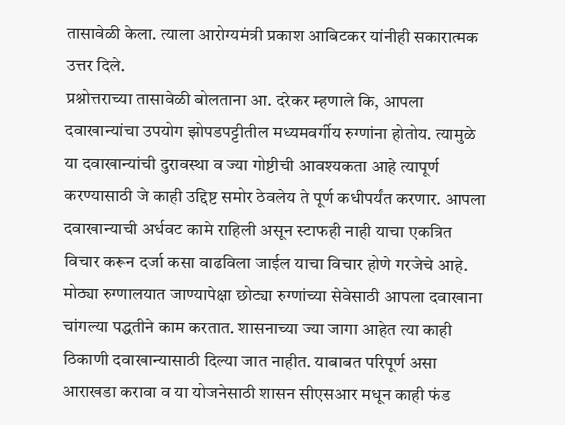तासावेळी केला. त्याला आरोग्यमंत्री प्रकाश आबिटकर यांनीही सकारात्मक उत्तर दिले.
प्रश्नोत्तराच्या तासावेळी बोलताना आ. दरेकर म्हणाले कि, आपला दवाखान्यांचा उपयोग झोपडपट्टीतील मध्यमवर्गीय रुग्णांना होतोय. त्यामुळे या दवाखान्यांची दुरावस्था व ज्या गोष्टीची आवश्यकता आहे त्यापूर्ण करण्यासाठी जे काही उद्दिष्ट समोर ठेवलेय ते पूर्ण कधीपर्यंत करणार. आपला दवाखान्याची अर्धवट कामे राहिली असून स्टाफही नाही याचा एकत्रित विचार करून दर्जा कसा वाढविला जाईल याचा विचार होणे गरजेचे आहे. मोठ्या रुग्णालयात जाण्यापेक्षा छोट्या रुग्णांच्या सेवेसाठी आपला दवाखाना चांगल्या पद्धतीने काम करतात. शासनाच्या ज्या जागा आहेत त्या काही ठिकाणी दवाखान्यासाठी दिल्या जात नाहीत. याबाबत परिपूर्ण असा आराखडा करावा व या योजनेसाठी शासन सीएसआर मधून काही फंड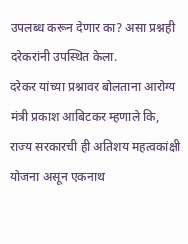उपलब्ध करून देणार का? असा प्रश्नही दरेकरांनी उपस्थित केला.
दरेकर यांच्या प्रश्नावर बोलताना आरोग्य मंत्री प्रकाश आबिटकर म्हणाले कि, राज्य सरकारची ही अतिशय महत्वकांक्षी योजना असून एकनाथ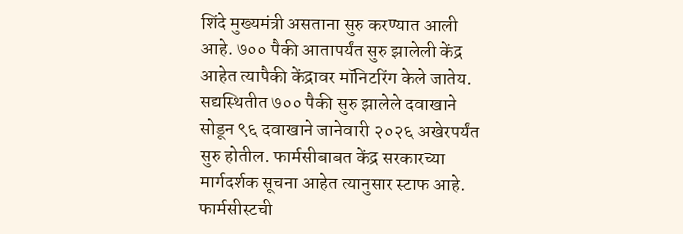शिंदे मुख्यमंत्री असताना सुरु करण्यात आली आहे. ७०० पैकी आतापर्यंत सुरु झालेली केंद्र आहेत त्यापैकी केंद्रावर मॉनिटरिंग केले जातेय. सद्यस्थितीत ७०० पैकी सुरु झालेले दवाखाने सोडून ९६ दवाखाने जानेवारी २०२६ अखेरपर्यंत सुरु होतील. फार्मसीबाबत केंद्र सरकारच्या मार्गदर्शक सूचना आहेत त्यानुसार स्टाफ आहे. फार्मसीस्टची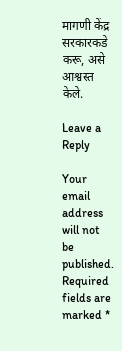मागणी केंद्र सरकारकडे करू, असे आश्वस्त केले.

Leave a Reply

Your email address will not be published. Required fields are marked *